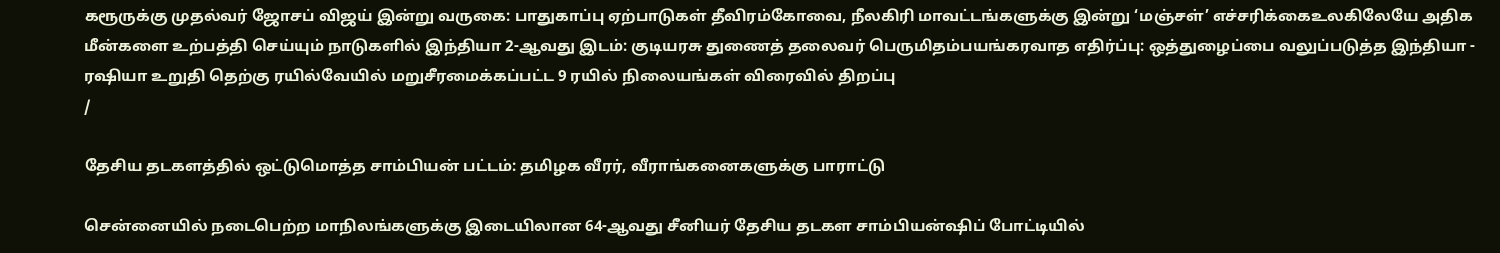கரூருக்கு முதல்வர் ஜோசப் விஜய் இன்று வருகை: பாதுகாப்பு ஏற்பாடுகள் தீவிரம்கோவை, நீலகிரி மாவட்டங்களுக்கு இன்று ‘மஞ்சள்’ எச்சரிக்கைஉலகிலேயே அதிக மீன்களை உற்பத்தி செய்யும் நாடுகளில் இந்தியா 2-ஆவது இடம்: குடியரசு துணைத் தலைவர் பெருமிதம்பயங்கரவாத எதிர்ப்பு: ஒத்துழைப்பை வலுப்படுத்த இந்தியா - ரஷியா உறுதி தெற்கு ரயில்வேயில் மறுசீரமைக்கப்பட்ட 9 ரயில் நிலையங்கள் விரைவில் திறப்பு
/

தேசிய தடகளத்தில் ஒட்டுமொத்த சாம்பியன் பட்டம்: தமிழக வீரர், வீராங்கனைகளுக்கு பாராட்டு

சென்னையில் நடைபெற்ற மாநிலங்களுக்கு இடையிலான 64-ஆவது சீனியர் தேசிய தடகள சாம்பியன்ஷிப் போட்டியில்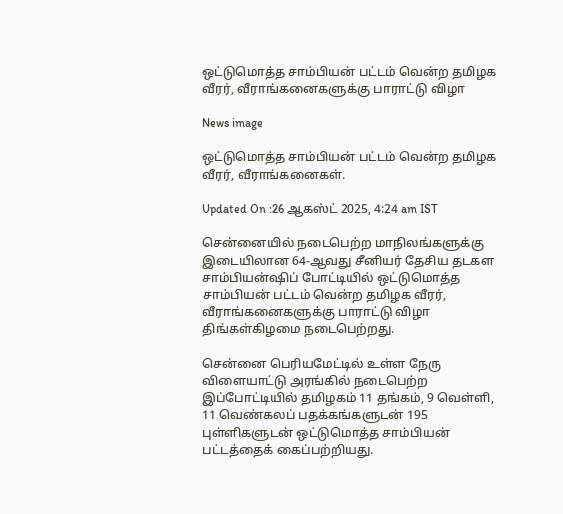ஒட்டுமொத்த சாம்பியன் பட்டம் வென்ற தமிழக வீரர், வீராங்கனைகளுக்கு பாராட்டு விழா

News image

ஒட்டுமொத்த சாம்பியன் பட்டம் வென்ற தமிழக வீரர், வீராங்கனைகள்.

Updated On :26 ஆகஸ்ட் 2025, 4:24 am IST

சென்னையில் நடைபெற்ற மாநிலங்களுக்கு இடையிலான 64-ஆவது சீனியர் தேசிய தடகள சாம்பியன்ஷிப் போட்டியில் ஒட்டுமொத்த சாம்பியன் பட்டம் வென்ற தமிழக வீரர், வீராங்கனைகளுக்கு பாராட்டு விழா திங்கள்கிழமை நடைபெற்றது.

சென்னை பெரியமேட்டில் உள்ள நேரு விளையாட்டு அரங்கில் நடைபெற்ற இப்போட்டியில் தமிழகம் 11 தங்கம், 9 வெள்ளி, 11 வெண்கலப் பதக்கங்களுடன் 195 புள்ளிகளுடன் ஒட்டுமொத்த சாம்பியன் பட்டத்தைக் கைப்பற்றியது.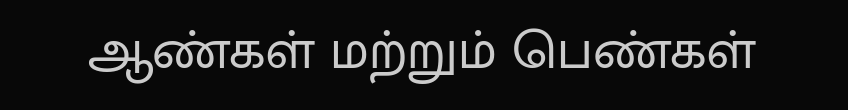ஆண்கள் மற்றும் பெண்கள்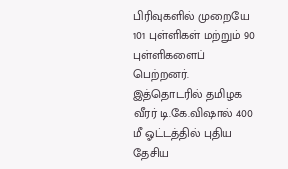பிரிவுகளில் முறையே 101 புள்ளிகள் மற்றும் 90 புள்ளிகளைப் பெற்றனர். இத்தொடரில் தமிழக வீரர் டி.கே.விஷால் 400 மீ ஓட்டத்தில் புதிய தேசிய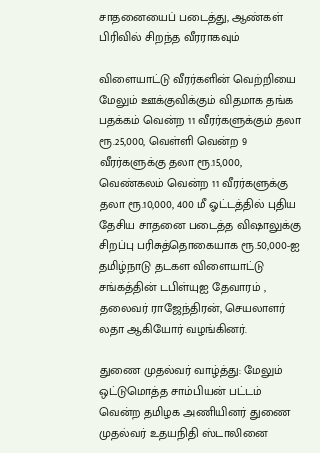சாதனையைப் படைத்து, ஆண்கள் பிரிவில் சிறந்த வீரராகவும்

விளையாட்டு வீரர்களின் வெற்றியை மேலும் ஊக்குவிக்கும் விதமாக தங்க பதக்கம் வென்ற 11 வீரர்களுக்கும் தலா ரூ.25,000, வெள்ளி வென்ற 9 வீரர்களுக்கு தலா ரூ.15,000, வெண்கலம் வென்ற 11 வீரர்களுக்கு தலா ரூ.10,000, 400 மீ ஓட்டத்தில் புதிய தேசிய சாதனை படைத்த விஷாலுக்கு சிறப்பு பரிசுத்தொகையாக ரூ.50,000-ஐ தமிழ்நாடு தடகள விளையாட்டு சங்கத்தின் டபிள்யுஐ தேவாரம் , தலைவர் ராஜேந்திரன், செயலாளர் லதா ஆகியோர் வழங்கினர்.

துணை முதல்வர் வாழ்த்து: மேலும் ஒட்டுமொத்த சாம்பியன் பட்டம் வென்ற தமிழக அணியினர் துணை முதல்வர் உதயநிதி ஸ்டாலினை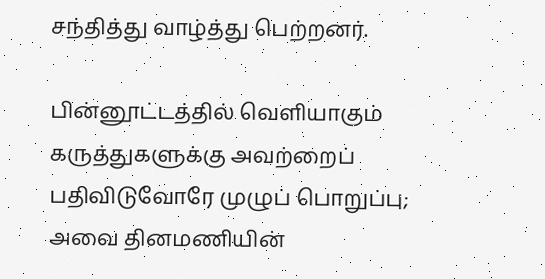சந்தித்து வாழ்த்து பெற்றனர்.

பின்னூட்டத்தில் வெளியாகும் கருத்துகளுக்கு அவற்றைப் பதிவிடுவோரே முழுப் பொறுப்பு; அவை தினமணியின்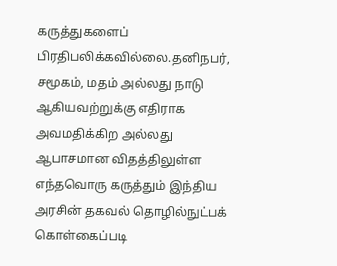கருத்துகளைப் பிரதிபலிக்கவில்லை.தனிநபர், சமூகம், மதம் அல்லது நாடு ஆகியவற்றுக்கு எதிராக அவமதிக்கிற அல்லது ஆபாசமான விதத்திலுள்ள எந்தவொரு கருத்தும் இந்திய அரசின் தகவல் தொழில்நுட்பக் கொள்கைப்படி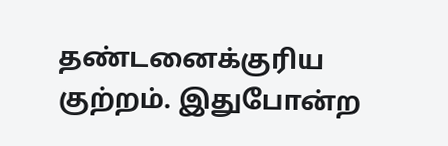தண்டனைக்குரிய குற்றம். இதுபோன்ற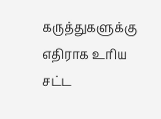கருத்துகளுக்கு எதிராக உரிய சட்ட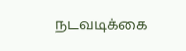நடவடிக்கை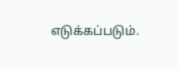எடுக்கப்படும்.